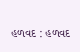હળવદ : હળવદ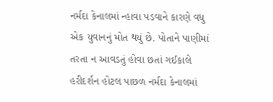નર્મદા કેનાલમાં ન્હાવા પડવાને કારણે વધુ એક યુવાનનું મોત થયું છે. પોતાને પાણીમાં તરતા ન આવડતું હોવા છતાં ગઈકાલે હરીદર્શન હોટલ પાછળ નર્મદા કેનાલમાં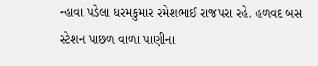ન્હાવા પડેલા ધરમકુમાર રમેશભાઈ રાજપરા રહે. હળવદ બસ સ્ટેશન પાછળ વાળા પાણીના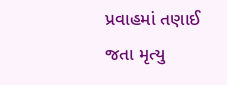પ્રવાહમાં તણાઈ જતા મૃત્યુ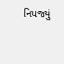નિપજ્યું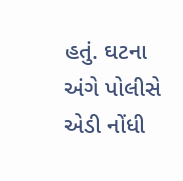હતું. ઘટના અંગે પોલીસે એડી નોંધી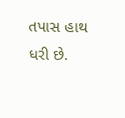તપાસ હાથ ધરી છે.